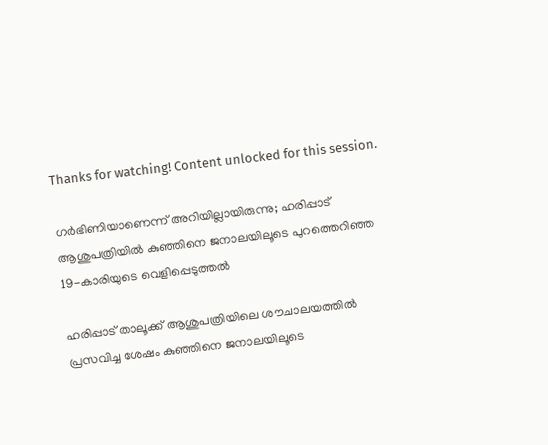Thanks for watching! Content unlocked for this session.

ഗർഭിണിയാണെന്ന് അറിയില്ലായിരുന്നു; ഹരിപ്പാട് ആശുപത്രിയിൽ കുഞ്ഞിനെ ജനാലയിലൂടെ പുറത്തെറിഞ്ഞ 19-കാരിയുടെ വെളിപ്പെടുത്തൽ

ഹരിപ്പാട് താലൂക്ക് ആശുപത്രിയിലെ ശൗചാലയത്തിൽ പ്രസവിച്ച ശേഷം കുഞ്ഞിനെ ജനാലയിലൂടെ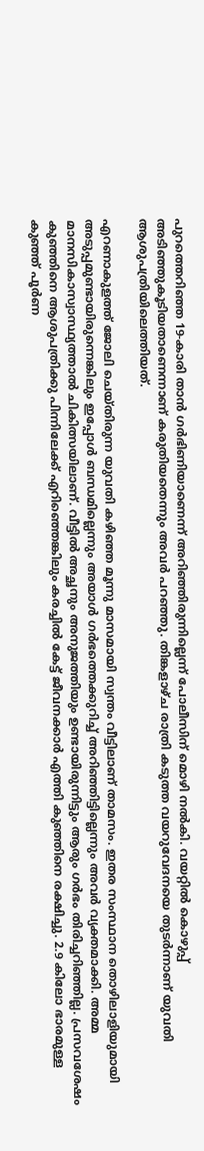പുറത്തെറിഞ്ഞ 19-കാരി താൻ ഗർഭിണിയാണെന്ന് അറിഞ്ഞിരുന്നില്ലെന്ന് പോലീസിന് മൊഴി നൽകി. വയറ്റിൽ കൊഴുപ്പ് അടിഞ്ഞുകൂടിയതാണെന്നാണ് കരുതിയതെന്നും അവർ പറഞ്ഞു. തിങ്കളാഴ്ച രാത്രി കടുത്ത വയറുവേദനയെ തുടർന്നാണ് യുവതി ആശുപത്രിയിലെത്തിയത്.

എറണാകുളത്ത് ജോലി ചെയ്തിരുന്ന യുവതി കഴിഞ്ഞ മൂന്നു മാസമായി സ്വന്തം വീട്ടിലാണ് താമസം. ഇതര സംസ്ഥാന തൊഴിലാളിയുമായി അടുപ്പമുണ്ടായിരുന്നെങ്കിലും ഇപ്പോൾ ബന്ധമില്ലെന്നും അയാൾ ഗർഭത്തെക്കുറിച്ച് അറിഞ്ഞിട്ടില്ലെന്നും അവർ വ്യക്തമാക്കി. അമ്മ മാനസികാസ്വാസ്ഥ്യത്താൽ ചികിത്സയിലാണ്. വീട്ടിൽ അച്ഛനും അനുജത്തിയും ഉണ്ടായിരുന്നിട്ടും ആരും ഗർഭം തിരിച്ചറിഞ്ഞില്ല. പ്രസവശേഷം കുഞ്ഞിനെ ആശുപത്രിക്കു പിന്നിലേക്ക് എറിഞ്ഞെങ്കിലും കരച്ചിൽ കേട്ട് ജീവനക്കാർ എത്തി കുഞ്ഞിനെ രക്ഷിച്ചു. 2.9 കിലോ ഭാരമുള്ള കുഞ്ഞ് പൂർണ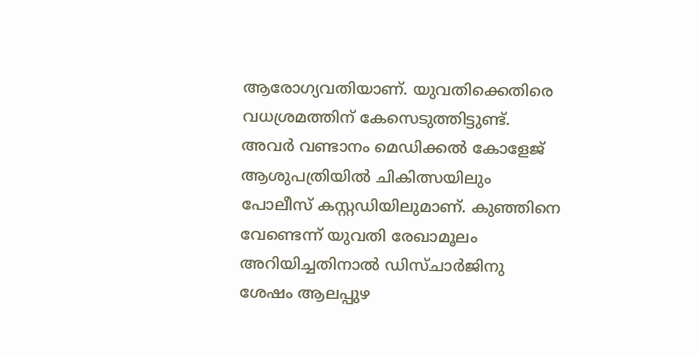ആരോഗ്യവതിയാണ്. യുവതിക്കെതിരെ വധശ്രമത്തിന് കേസെടുത്തിട്ടുണ്ട്. അവർ വണ്ടാനം മെഡിക്കൽ കോളേജ് ആശുപത്രിയിൽ ചികിത്സയിലും പോലീസ് കസ്റ്റഡിയിലുമാണ്. കുഞ്ഞിനെ വേണ്ടെന്ന് യുവതി രേഖാമൂലം അറിയിച്ചതിനാൽ ഡിസ്ചാർജിനു ശേഷം ആലപ്പുഴ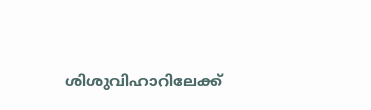ശിശുവിഹാറിലേക്ക്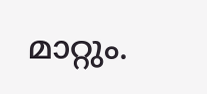മാറ്റും.